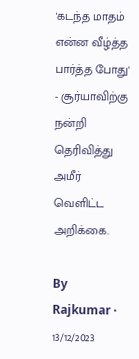'கடந்த மாதம் என்ன வீழ்த்த பார்த்த போது' - சூர்யாவிற்கு நன்றி தெரிவித்து அமீர் வெளிட்ட அறிக்கை.

By Rajkumar · 13/12/2023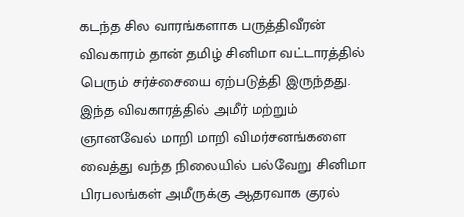கடந்த சில வாரங்களாக பருத்திவீரன் விவகாரம் தான் தமிழ் சினிமா வட்டாரத்தில் பெரும் சர்ச்சையை ஏற்படுத்தி இருந்தது. இந்த விவகாரத்தில் அமீர் மற்றும் ஞானவேல் மாறி மாறி விமர்சனங்களை வைத்து வந்த நிலையில் பல்வேறு சினிமா பிரபலங்கள் அமீருக்கு ஆதரவாக குரல்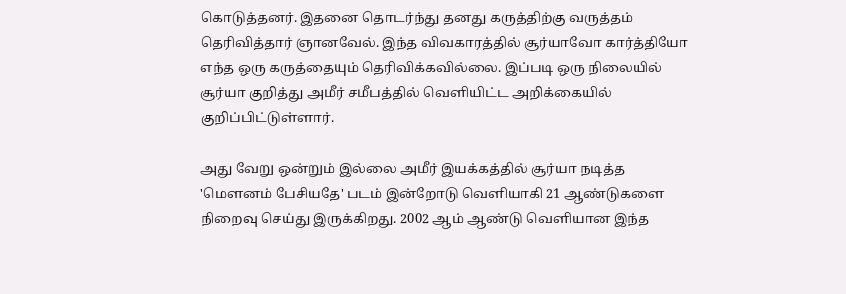கொடுத்தனர். இதனை தொடர்ந்து தனது கருத்திற்கு வருத்தம் தெரிவித்தார் ஞானவேல். இந்த விவகாரத்தில் சூர்யாவோ கார்த்தியோ எந்த ஒரு கருத்தையும் தெரிவிக்கவில்லை. இப்படி ஒரு நிலையில் சூர்யா குறித்து அமீர் சமீபத்தில் வெளியிட்ட அறிக்கையில் குறிப்பிட்டுள்ளார்.

அது வேறு ஒன்றும் இல்லை அமீர் இயக்கத்தில் சூர்யா நடித்த 'மௌனம் பேசியதே' படம் இன்றோடு வெளியாகி 21 ஆண்டுகளை நிறைவு செய்து இருக்கிறது. 2002 ஆம் ஆண்டு வெளியான இந்த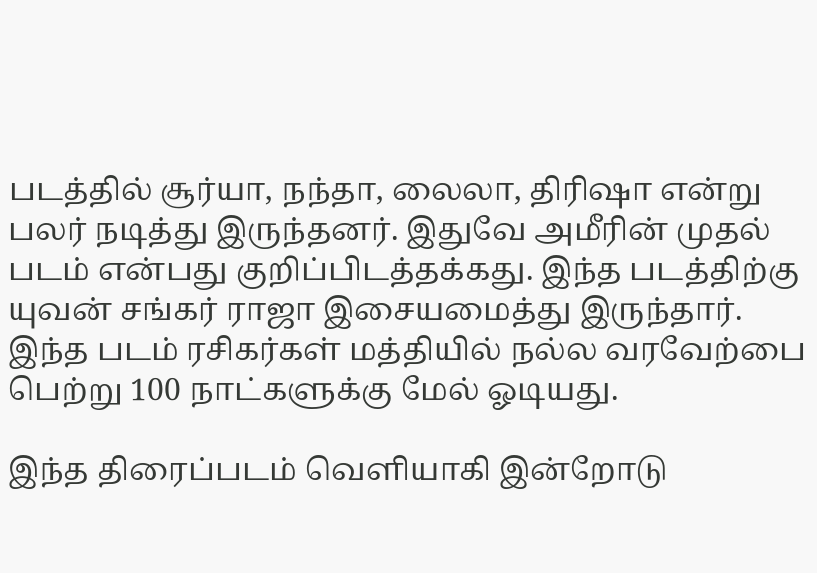படத்தில் சூர்யா, நந்தா, லைலா, திரிஷா என்று பலர் நடித்து இருந்தனர். இதுவே அமீரின் முதல் படம் என்பது குறிப்பிடத்தக்கது. இந்த படத்திற்கு யுவன் சங்கர் ராஜா இசையமைத்து இருந்தார். இந்த படம் ரசிகர்கள் மத்தியில் நல்ல வரவேற்பை பெற்று 100 நாட்களுக்கு மேல் ஓடியது.

இந்த திரைப்படம் வெளியாகி இன்றோடு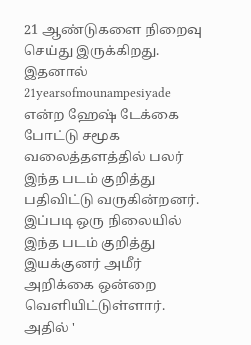21 ஆண்டுகளை நிறைவு செய்து இருக்கிறது. இதனால் 21yearsofmounampesiyade என்ற ஹேஷ் டேக்கை போட்டு சமூக வலைத்தளத்தில் பலர் இந்த படம் குறித்து பதிவிட்டு வருகின்றனர். இப்படி ஒரு நிலையில் இந்த படம் குறித்து இயக்குனர் அமீர் அறிக்கை ஒன்றை வெளியிட்டுள்ளார். அதில் '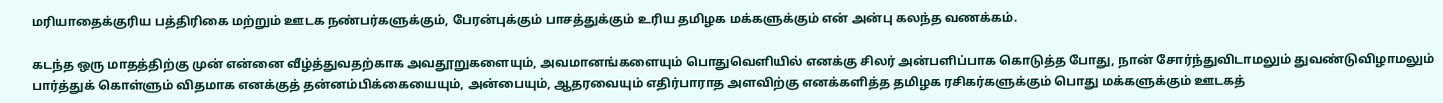மரியாதைக்குரிய பத்திரிகை மற்றும் ஊடக நண்பர்களுக்கும், பேரன்புக்கும் பாசத்துக்கும் உரிய தமிழக மக்களுக்கும் என் அன்பு கலந்த வணக்கம்.

கடந்த ஒரு மாதத்திற்கு முன் என்னை வீழ்த்துவதற்காக அவதூறுகளையும், அவமானங்களையும் பொதுவெளியில் எனக்கு சிலர் அன்பளிப்பாக கொடுத்த போது, நான் சோர்ந்துவிடாமலும் துவண்டுவிழாமலும் பார்த்துக் கொள்ளும் விதமாக எனக்குத் தன்னம்பிக்கையையும், அன்பையும், ஆதரவையும் எதிர்பாராத அளவிற்கு எனக்களித்த தமிழக ரசிகர்களுக்கும் பொது மக்களுக்கும் ஊடகத்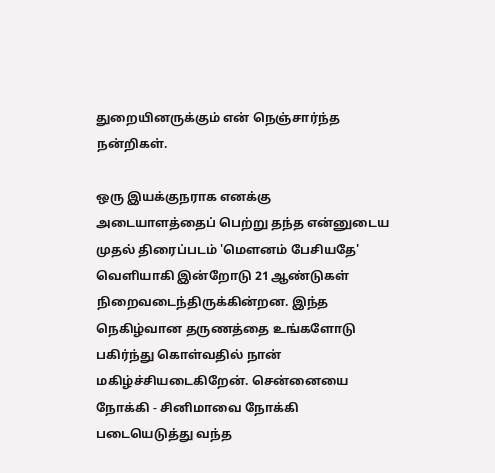துறையினருக்கும் என் நெஞ்சார்ந்த நன்றிகள்.

ஒரு இயக்குநராக எனக்கு அடையாளத்தைப் பெற்று தந்த என்னுடைய முதல் திரைப்படம் 'மௌனம் பேசியதே' வெளியாகி இன்றோடு 21 ஆண்டுகள் நிறைவடைந்திருக்கின்றன. இந்த நெகிழ்வான தருணத்தை உங்களோடு பகிர்ந்து கொள்வதில் நான் மகிழ்ச்சியடைகிறேன். சென்னையை நோக்கி - சினிமாவை நோக்கி படையெடுத்து வந்த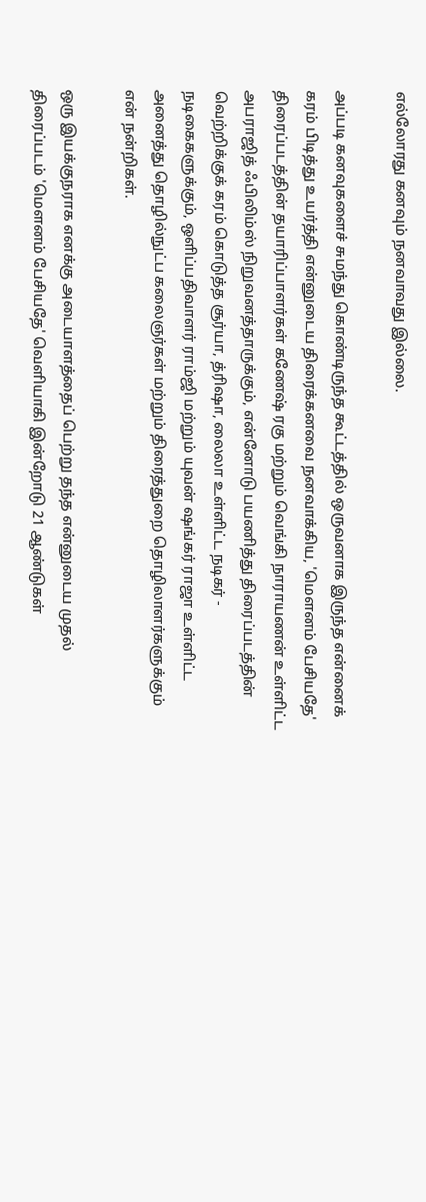எல்லோரது கனவும் நனவாவது இல்லை.

அப்படி கனவுகளைச் சுமந்து கொண்டிருந்த கூட்டத்தில் ஒருவனாக இருந்த என்னைக் கரம் பிடித்து உயர்த்தி என்னுடைய திரைக்கனவை நனவாக்கிய, 'மௌனம் பேசியதே' திரைப்படத்தின் தயாரிப்பாளர்கள் கணேஷ் ரகு மற்றும் வெங்கி நாராயணன் உள்ளிட்ட அபராஜித் ஃபிலிம்ஸ் நிறுவனத்தாருக்கும், என்னோடு பயணித்து திரைப்படத்தின் வெற்றிக்குக் கரம் கொடுத்த சூர்யா, த்ரிஷா, லைலா உள்ளிட்ட நடிகர் - நடிகைகளுக்கும், ஒளிப்பதிவாளர் ராம்ஜி மற்றும் யுவன் ஷங்கர் ராஜா உள்ளிட்ட அனைத்து தொழில்நுட்ப கலைஞர்கள் மற்றும் திரைத்துறை தொழிலாளர்களுக்கும் என் நன்றிகள்.

ஒரு இயக்குநராக எனக்கு அடையாளத்தைப் பெற்று தந்த என்னுடைய முதல் திரைப்படம் 'மௌனம் பேசியதே' வெளியாகி இன்றோடு 21 ஆண்டுகள்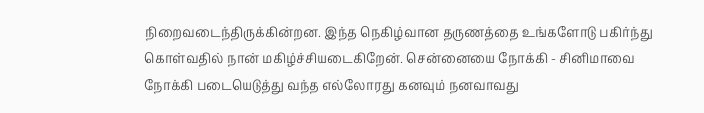நிறைவடைந்திருக்கின்றன. இந்த நெகிழ்வான தருணத்தை உங்களோடு பகிர்ந்து கொள்வதில் நான் மகிழ்ச்சியடைகிறேன். சென்னையை நோக்கி - சினிமாவை நோக்கி படையெடுத்து வந்த எல்லோரது கனவும் நனவாவது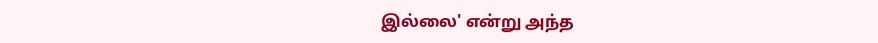இல்லை' என்று அந்த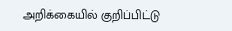அறிக்கையில் குறிப்பிட்டு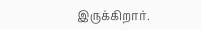இருக்கிறார்.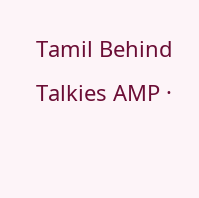Tamil Behind Talkies AMP ·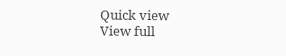Quick view
View full